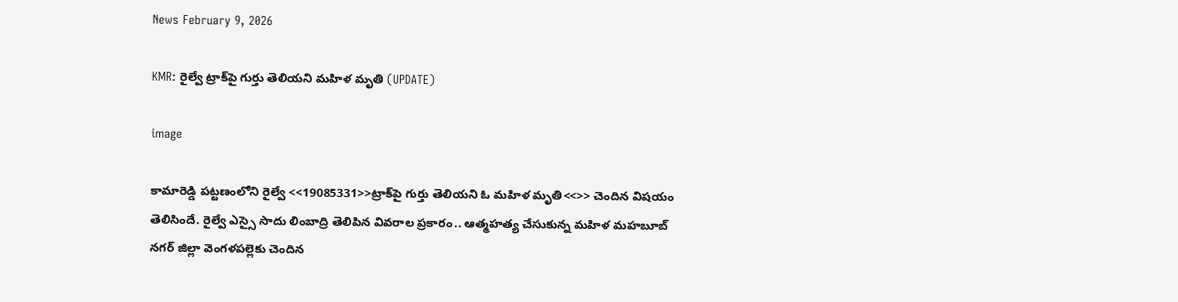News February 9, 2026

KMR: రైల్వే ట్రాక్‌పై గుర్తు తెలియని మహిళ మృతి (UPDATE)

image

కామారెడ్డి పట్టణంలోని రైల్వే <<19085331>>ట్రాక్‌పై గుర్తు తెలియని ఓ మహిళ మృతి<<>> చెందిన విషయం తెలిసిందే. రైల్వే ఎస్సై సాదు లింబాద్రి తెలిపిన వివరాల ప్రకారం.. ఆత్మహత్య చేసుకున్న మహిళ మహబూబ్ నగర్‌ జిల్లా వెంగళపల్లెకు చెందిన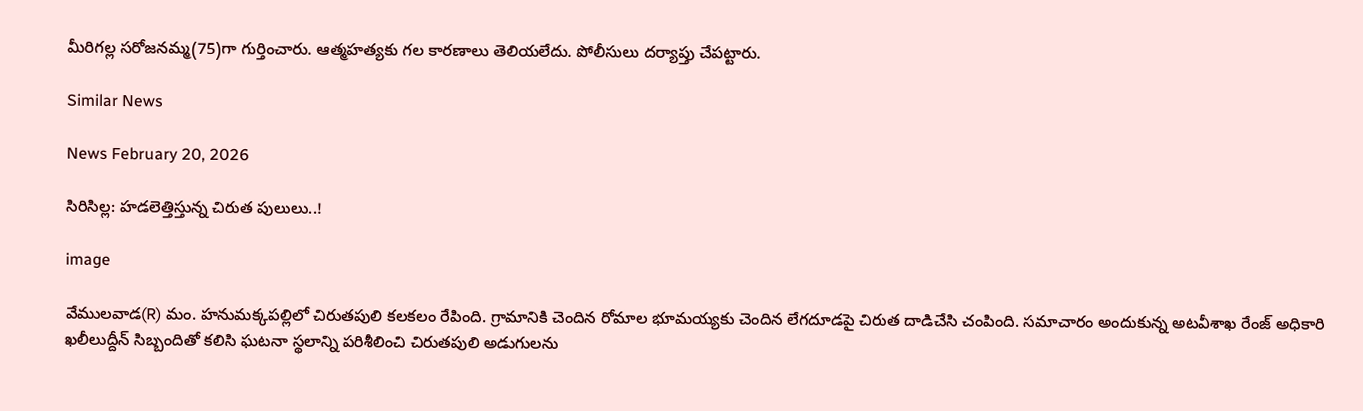మీరిగల్ల సరోజనమ్మ(75)గా గుర్తించారు. ఆత్మహత్యకు గల కారణాలు తెలియలేదు. పోలీసులు దర్యాప్తు చేపట్టారు.

Similar News

News February 20, 2026

సిరిసిల్ల: హడలెత్తిస్తున్న చిరుత పులులు..!

image

వేములవాడ(R) మం. హనుమక్కపల్లిలో చిరుతపులి కలకలం రేపింది. గ్రామానికి చెందిన రోమాల భూమయ్యకు చెందిన లేగదూడపై చిరుత దాడిచేసి చంపింది. సమాచారం అందుకున్న అటవీశాఖ రేంజ్ అధికారి ఖలీలుద్దీన్ సిబ్బందితో కలిసి ఘటనా స్థలాన్ని పరిశీలించి చిరుతపులి అడుగులను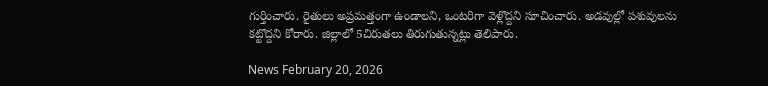గుర్తించారు. రైతులు అప్రమత్తంగా ఉండాలని, ఒంటరిగా వెళ్లొద్దని సూచించారు. అడవుల్లో పశువులను కట్టొద్దని కోరారు. జిల్లాలో 5చిరుతలు తిరుగుతున్నట్లు తెలిపారు.

News February 20, 2026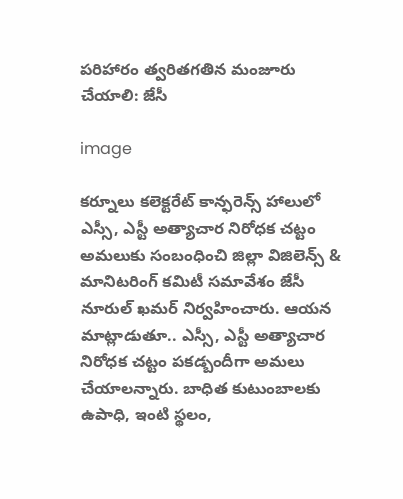పరిహారం త్వరితగతిన మంజూరు చేయాలి: జేసీ

image

కర్నూలు కలెక్టరేట్ కాన్ఫరెన్స్ హాలులో ఎస్సీ, ఎస్టీ అత్యాచార నిరోధక చట్టం అమలుకు సంబంధించి జిల్లా విజిలెన్స్ & మానిటరింగ్ కమిటీ సమావేశం జేసీ నూరుల్ ఖమర్ నిర్వహించారు. ఆయన మాట్లాడుతూ.. ఎస్సీ, ఎస్టీ అత్యాచార నిరోధక చట్టం పకడ్బందీగా అమలు చేయాలన్నారు. బాధిత కుటుంబాలకు ఉపాధి, ఇంటి స్థలం,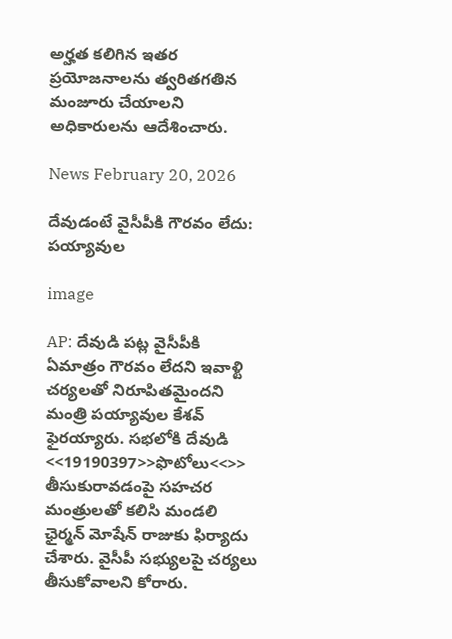అర్హత కలిగిన ఇతర ప్రయోజనాలను త్వరితగతిన మంజూరు చేయాలని అధికారులను ఆదేశించారు.

News February 20, 2026

దేవుడంటే వైసీపీకి గౌరవం లేదు: పయ్యావుల

image

AP: దేవుడి పట్ల వైసీపీకి ఏమాత్రం గౌరవం లేదని ఇవాళ్టి చర్యలతో నిరూపితమైందని మంత్రి పయ్యావుల కేశవ్ ఫైరయ్యారు. సభలోకి దేవుడి <<19190397>>ఫొటోలు<<>> తీసుకురావడంపై సహచర మంత్రులతో కలిసి మండలి ఛైర్మన్ మోషేన్ రాజుకు ఫిర్యాదు చేశారు. వైసీపీ సభ్యులపై చర్యలు తీసుకోవాలని కోరారు.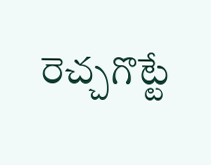రెచ్చగొట్టే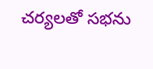చర్యలతో సభను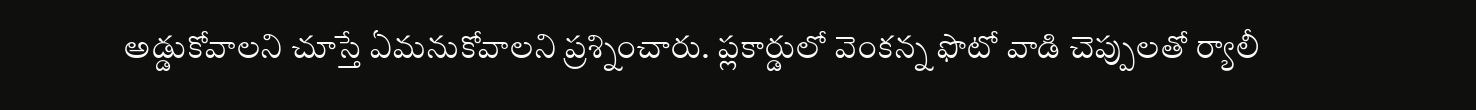అడ్డుకోవాలని చూస్తే ఏమనుకోవాలని ప్రశ్నించారు. ప్లకార్డులో వెంకన్న ఫొటో వాడి చెప్పులతో ర్యాలీ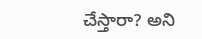చేస్తారా? అని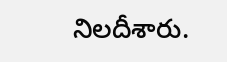నిలదీశారు.